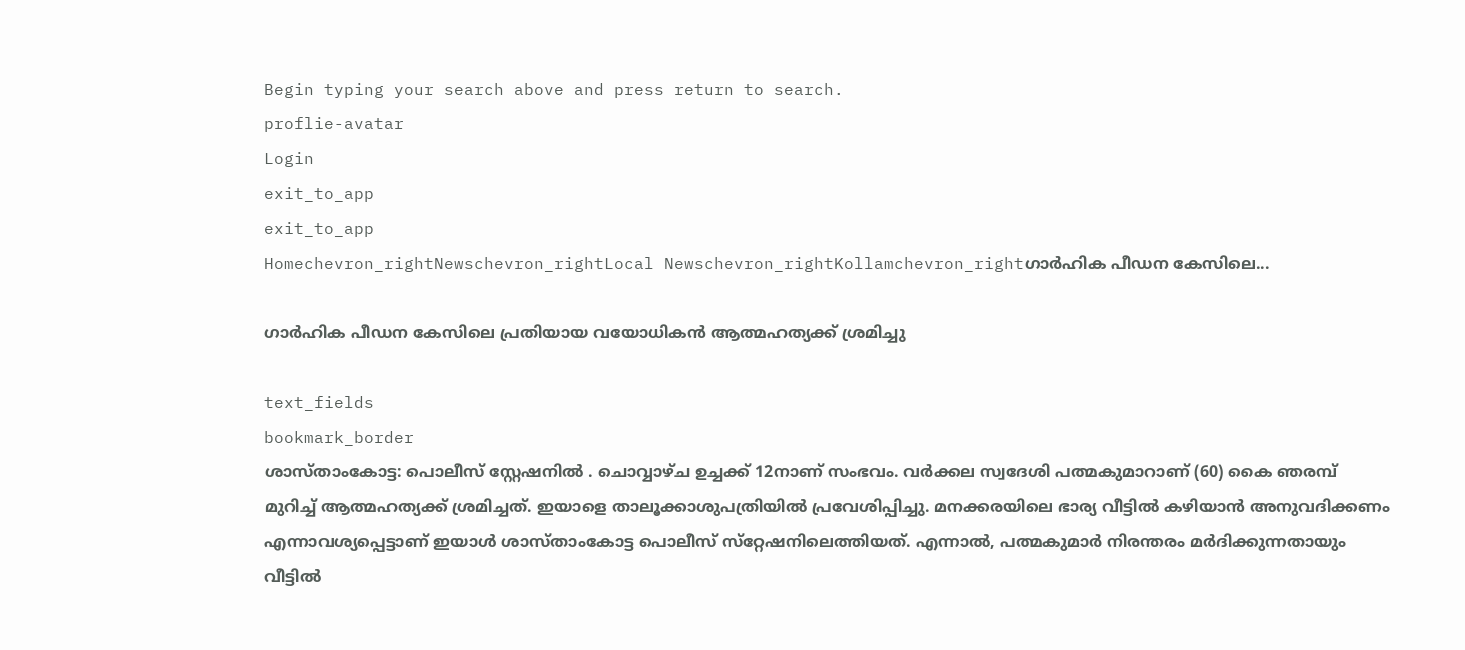Begin typing your search above and press return to search.
proflie-avatar
Login
exit_to_app
exit_to_app
Homechevron_rightNewschevron_rightLocal Newschevron_rightKollamchevron_rightഗാര്‍ഹിക പീഡന കേസിലെ...

ഗാര്‍ഹിക പീഡന കേസിലെ പ്രതിയായ വയോധികന്‍ ആത്മഹത്യക്ക് ശ്രമിച്ചു

text_fields
bookmark_border
ശാസ്താംകോട്ട: പൊലീസ് സ്റ്റേഷനില്‍ . ചൊവ്വാഴ്ച ഉച്ചക്ക് 12നാണ് സംഭവം. വര്‍ക്കല സ്വദേശി പത്മകുമാറാണ് (60) കൈ ഞരമ്പ് മുറിച്ച് ആത്മഹത്യക്ക് ശ്രമിച്ചത്. ഇയാളെ താലൂക്കാശുപത്രിയില്‍ പ്രവേശിപ്പിച്ചു. മനക്കരയിലെ ഭാര്യ വീട്ടില്‍ കഴിയാന്‍ അനുവദിക്കണം എന്നാവശ്യപ്പെട്ടാണ് ഇയാള്‍ ശാസ്താംകോട്ട പൊലീസ് സ്‌റ്റേഷനിലെത്തിയത്. എന്നാല്‍, പത്മകുമാര്‍ നിരന്തരം മര്‍ദിക്കുന്നതായും വീട്ടില്‍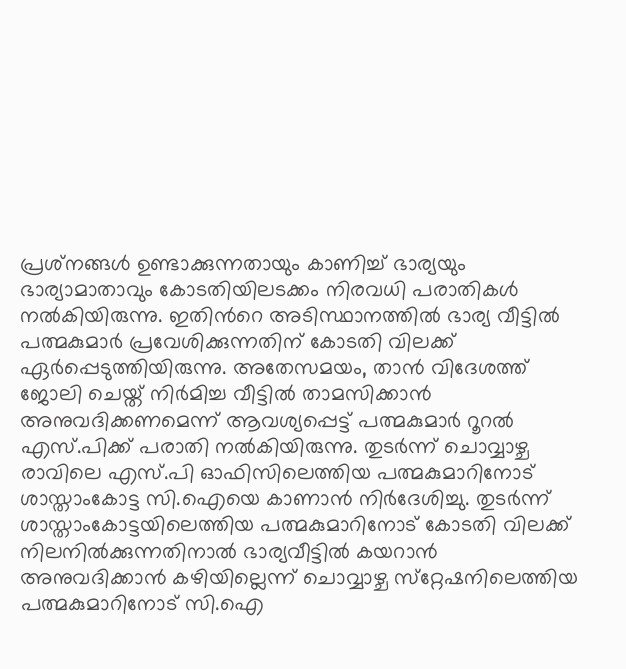പ്രശ്‌നങ്ങള്‍ ഉണ്ടാക്കുന്നതായും കാണിച്ച് ഭാര്യയും ഭാര്യാമാതാവും കോടതിയിലടക്കം നിരവധി പരാതികള്‍ നല്‍കിയിരുന്നു. ഇതിന്‍റെ അടിസ്ഥാനത്തില്‍ ഭാര്യ വീട്ടില്‍ പത്മകുമാര്‍ പ്രവേശിക്കുന്നതിന് കോടതി വിലക്ക് ഏര്‍പ്പെടുത്തിയിരുന്നു. അതേസമയം, താന്‍ വിദേശത്ത് ജോലി ചെയ്ത് നിർമിച്ച വീട്ടില്‍ താമസിക്കാന്‍ അനുവദിക്കണമെന്ന് ആവശ്യപ്പെട്ട് പത്മകുമാര്‍ റൂറല്‍ എസ്.പിക്ക് പരാതി നല്‍കിയിരുന്നു. തുടര്‍ന്ന് ചൊവ്വാഴ്ച രാവിലെ എസ്.പി ഓഫിസിലെത്തിയ പത്മകുമാറിനോട് ശാസ്താംകോട്ട സി.ഐയെ കാണാന്‍ നിർദേശിച്ചു. തുടര്‍ന്ന് ശാസ്താംകോട്ടയിലെത്തിയ പത്മകുമാറിനോട് കോടതി വിലക്ക് നിലനില്‍ക്കുന്നതിനാല്‍ ഭാര്യവീട്ടില്‍ കയറാന്‍ അനുവദിക്കാന്‍ കഴിയില്ലെന്ന് ചൊവ്വാഴ്ച സ്‌റ്റേഷനിലെത്തിയ പത്മകുമാറിനോട് സി.ഐ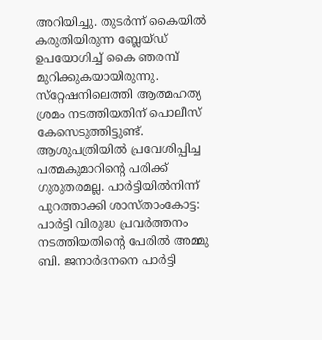അറിയിച്ചു. തുടര്‍ന്ന് കൈയില്‍ കരുതിയിരുന്ന ബ്ലേയ്ഡ് ഉപയോഗിച്ച് കൈ ഞരമ്പ് മുറിക്കുകയായിരുന്നു. സ്‌റ്റേഷനിലെത്തി ആത്മഹത്യ ശ്രമം നടത്തിയതിന് പൊലീസ് കേസെടുത്തിട്ടുണ്ട്. ആശുപത്രിയില്‍ പ്രവേശിപ്പിച്ച പത്മകുമാറിന്‍റെ പരിക്ക് ഗുരുതരമല്ല. പാർട്ടിയിൽനിന്ന് പുറത്താക്കി ശാസ്താംകോട്ട: പാർട്ടി വിരുദ്ധ പ്രവർത്തനം നടത്തിയതിന്‍റെ പേരിൽ അമ്മു ബി. ജനാർദനനെ പാർട്ടി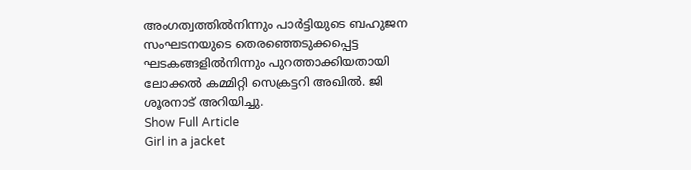അംഗത്വത്തിൽനിന്നും പാർട്ടിയുടെ ബഹുജന സംഘടനയുടെ തെരഞ്ഞെടുക്കപ്പെട്ട ഘടകങ്ങളിൽനിന്നും പുറത്താക്കിയതായി ലോക്കൽ കമ്മിറ്റി സെക്രട്ടറി അഖിൽ. ജി ശൂരനാട് അറിയിച്ചു.
Show Full Article
Girl in a jacket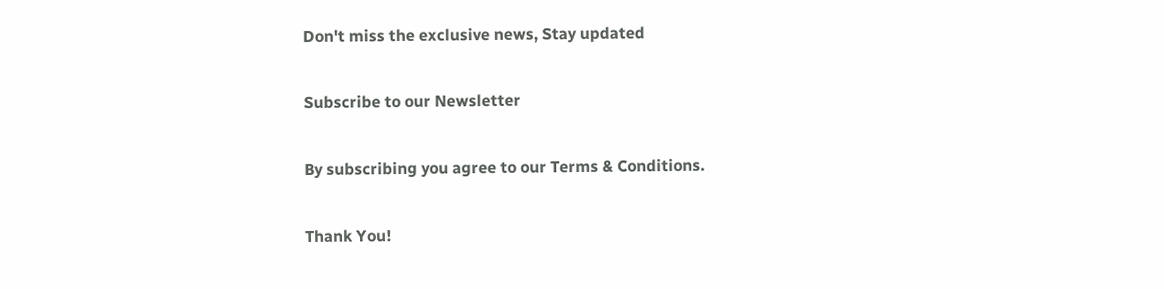Don't miss the exclusive news, Stay updated

Subscribe to our Newsletter

By subscribing you agree to our Terms & Conditions.

Thank You!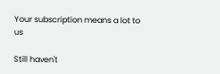Your subscription means a lot to us

Still haven't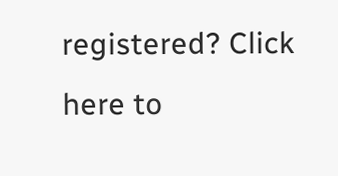registered? Click here to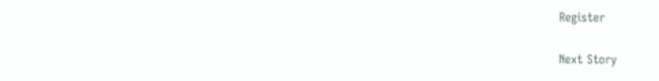Register

Next Story